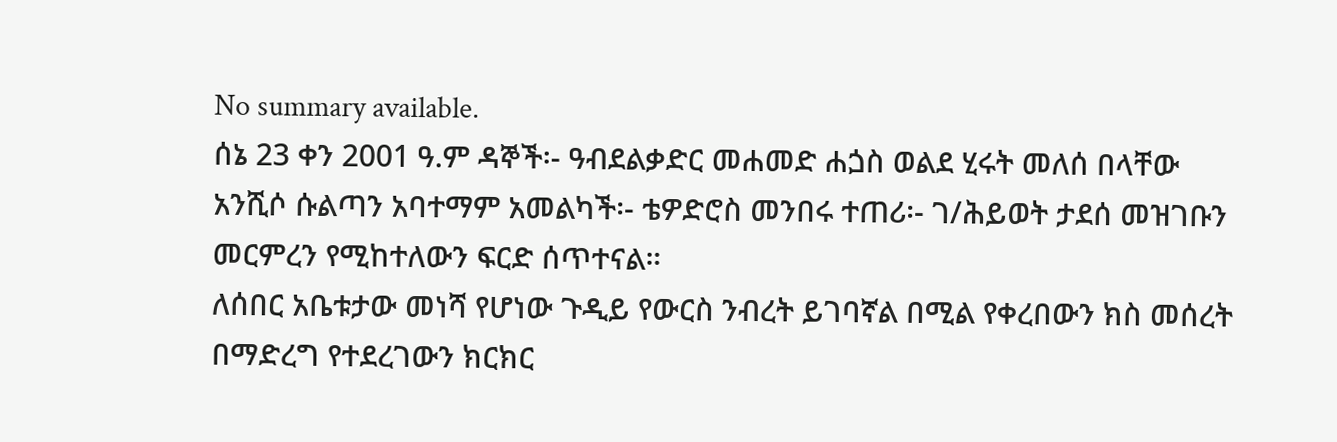No summary available.
ሰኔ 23 ቀን 2001 ዓ.ም ዳኞች፡- ዓብደልቃድር መሐመድ ሐጏስ ወልደ ሂሩት መለሰ በላቸው አንሺሶ ሱልጣን አባተማም አመልካች፡- ቴዎድሮስ መንበሩ ተጠሪ፡- ገ/ሕይወት ታደሰ መዝገቡን መርምረን የሚከተለውን ፍርድ ሰጥተናል።
ለሰበር አቤቱታው መነሻ የሆነው ጉዲይ የውርስ ንብረት ይገባኛል በሚል የቀረበውን ክስ መሰረት በማድረግ የተደረገውን ክርክር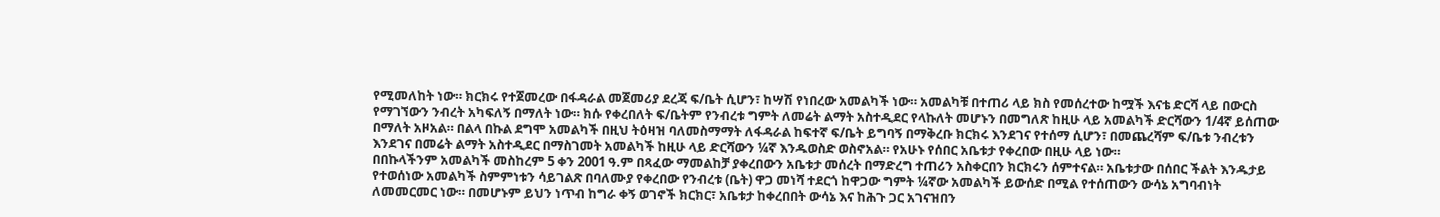የሚመለከት ነው። ክርክሩ የተጀመረው በፋዳራል መጀመሪያ ደረጃ ፍ/ቤት ሲሆን፣ ከሣሽ የነበረው አመልካች ነው። አመልካቹ በተጠሪ ላይ ክስ የመሰረተው ከሟች እናቴ ድርሻ ላይ በውርስ የማገኘውን ንብረት አካፍለኝ በማለት ነው። ክሱ የቀረበለት ፍ/ቤትም የንብረቱ ግምት ለመሬት ልማት አስተዲደር የላኩለት መሆኑን በመግለጽ ከዚሁ ላይ አመልካች ድርሻውን 1/4ኛ ይሰጠው በማለት አዞአል። በልላ በኩል ደግሞ አመልካች በዚህ ትዕዛዝ ባለመስማማት ለፋዳራል ከፍተኛ ፍ/ቤት ይግባኝ በማቅረቡ ክርክሩ እንደገና የተሰማ ሲሆን፣ በመጨረሻም ፍ/ቤቱ ንብረቱን እንደገና በመሬት ልማት አስተዲደር በማስገመት አመልካች ከዚሁ ላይ ድርሻውን ¼ኛ እንዱወስድ ወስኖአል። የአሁኑ የሰበር አቤቱታ የቀረበው በዚሁ ላይ ነው።
በበኩላችንም አመልካች መስከረም 5 ቀን 2001 ዓ.ም በጻፈው ማመልከቻ ያቀረበውን አቤቱታ መሰረት በማድረግ ተጠሪን አስቀርበን ክርክሩን ሰምተናል። አቤቱታው በሰበር ችልት እንዱታይ የተወሰነው አመልካች ስምምነቱን ሳይገልጽ በባለሙያ የቀረበው የንብረቱ (ቤት) ዋጋ መነሻ ተደርጎ ከዋጋው ግምት ¼ኛው አመልካች ይውሰድ በሚል የተሰጠውን ውሳኔ አግባብነት ለመመርመር ነው። በመሆኑም ይህን ነጥብ ከግራ ቀኝ ወገኖች ክርክር፣ አቤቱታ ከቀረበበት ውሳኔ እና ከሕጉ ጋር አገናዝበን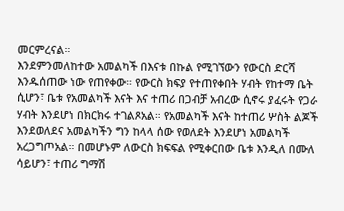መርምረናል።
እንደምንመለከተው አመልካች በእናቱ በኩል የሚገኘውን የውርስ ድርሻ እንዱሰጠው ነው የጠየቀው። የውርስ ክፍያ የተጠየቀበት ሃብት የከተማ ቤት ሲሆን፣ ቤቱ የአመልካች እናት እና ተጠሪ በጋብቻ አብረው ሲኖሩ ያፈሩት የጋራ ሃብት እንደሆነ በክርክሩ ተገልጾአል። የአመልካች እናት ከተጠሪ ሦስት ልጆች እንደወለደና አመልካችን ግን ከላላ ሰው የወለደት እንደሆነ አመልካች አረጋግጦአል። በመሆኑም ለውርስ ክፍፍል የሚቀርበው ቤቱ እንዲለ በሙለ ሳይሆን፣ ተጠሪ ግማሽ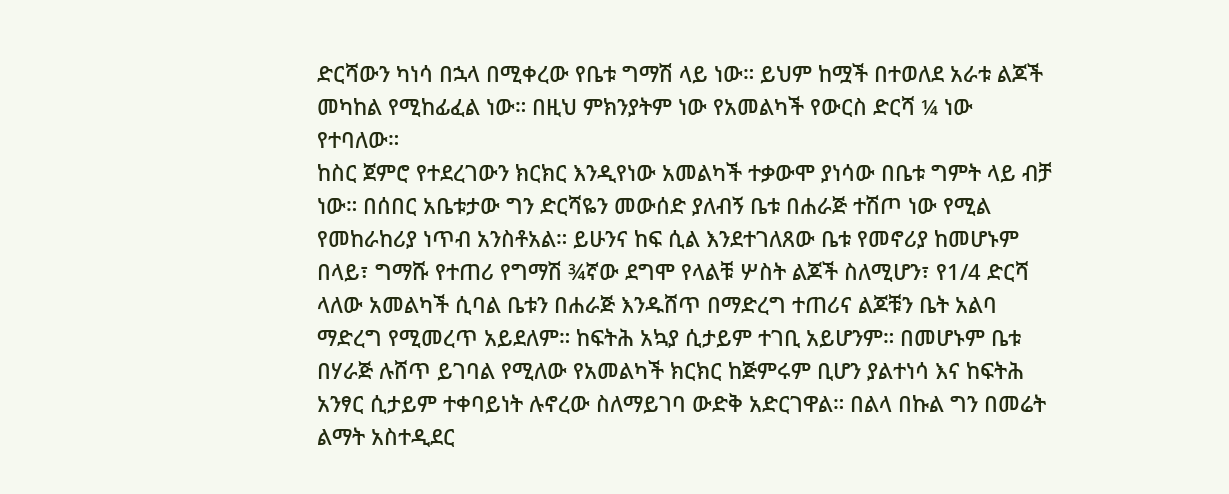ድርሻውን ካነሳ በኋላ በሚቀረው የቤቱ ግማሽ ላይ ነው። ይህም ከሟች በተወለደ አራቱ ልጆች መካከል የሚከፊፈል ነው። በዚህ ምክንያትም ነው የአመልካች የውርስ ድርሻ ¼ ነው የተባለው።
ከስር ጀምሮ የተደረገውን ክርክር እንዲየነው አመልካች ተቃውሞ ያነሳው በቤቱ ግምት ላይ ብቻ ነው። በሰበር አቤቱታው ግን ድርሻዬን መውሰድ ያለብኝ ቤቱ በሐራጅ ተሽጦ ነው የሚል የመከራከሪያ ነጥብ አንስቶአል። ይሁንና ከፍ ሲል እንደተገለጸው ቤቱ የመኖሪያ ከመሆኑም በላይ፣ ግማሹ የተጠሪ የግማሽ ¾ኛው ደግሞ የላልቹ ሦስት ልጆች ስለሚሆን፣ የ1/4 ድርሻ ላለው አመልካች ሲባል ቤቱን በሐራጅ እንዱሸጥ በማድረግ ተጠሪና ልጆቹን ቤት አልባ ማድረግ የሚመረጥ አይደለም። ከፍትሕ አኳያ ሲታይም ተገቢ አይሆንም። በመሆኑም ቤቱ በሃራጅ ሉሸጥ ይገባል የሚለው የአመልካች ክርክር ከጅምሩም ቢሆን ያልተነሳ እና ከፍትሕ አንፃር ሲታይም ተቀባይነት ሉኖረው ስለማይገባ ውድቅ አድርገዋል። በልላ በኩል ግን በመሬት ልማት አስተዲደር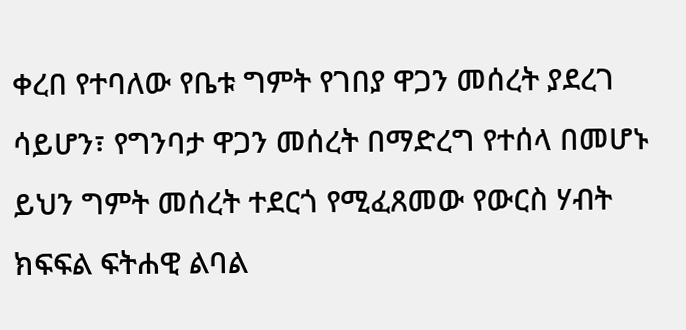ቀረበ የተባለው የቤቱ ግምት የገበያ ዋጋን መሰረት ያደረገ ሳይሆን፣ የግንባታ ዋጋን መሰረት በማድረግ የተሰላ በመሆኑ ይህን ግምት መሰረት ተደርጎ የሚፈጸመው የውርስ ሃብት ክፍፍል ፍትሐዊ ልባል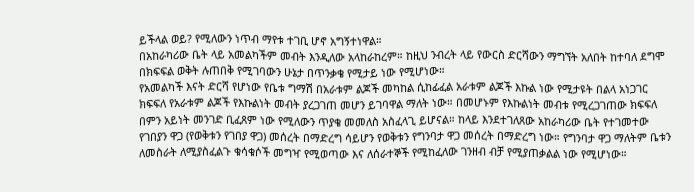ይችላል ወይ? የሚለውን ነጥብ ማየቱ ተገቢ ሆኖ አግኝተነዋል።
በአከራካሪው ቤት ላይ አመልካችም መብት እንዲለው አላከራከረም። ከዚህ ንብረት ላይ የውርስ ድርሻውን ማግኘት አለበት ከተባለ ደግሞ በክፍፍል ወቅት ሉጠበቅ የሚገባውን ሁኔታ በጥንቃቄ የሚታይ ነው የሚሆነው።
የአመልካች እናት ድርሻ የሆነው የቤቱ ግማሽ በአራቱም ልጆች መካከል ሲከፊፈል አራቱም ልጆች እኩል ነው የሚታዩት በልላ አነጋገር ክፍፍለ የአራቱም ልጆች የእኩልነት መብት ያረጋገጠ መሆን ይገባዋል ማለት ነው። በመሆኑም የእኩልነት መብቱ የሚረጋገጠው ክፍፍለ በምን አይነት መንገድ ቢፈጸም ነው የሚለውን ጥያቄ መመለስ አስፈላጊ ይሆናል። ከላይ እንደተገለጸው አከራካሪው ቤት የተገመተው የገበያን ዋጋ (የወቅቱን የገበያ ዋጋ) መሰረት በማድረግ ሳይሆን የወቅቱን የግንባታ ዋጋ መሰረት በማድረግ ነው። የግንባታ ዋጋ ማለትም ቤቱን ለመስራት ለሚያስፈልጉ ቁሳቁሶች መግዣ የሚወጣው እና ለሰራተኞች የሚከፈለው ገንዘብ ብቻ የሚያጠቃልል ነው የሚሆነው።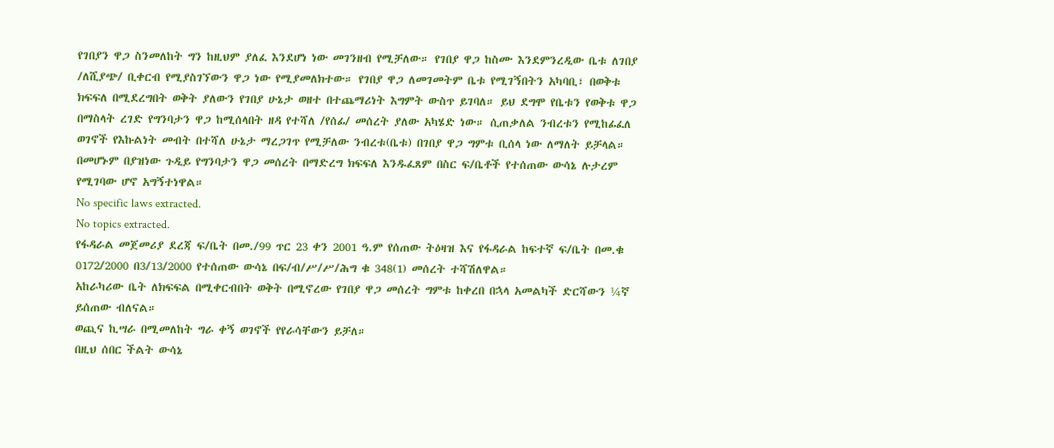የገበያን ዋጋ ስንመለከት ግን ከዚህም ያለፈ እንደሆነ ነው መገንዘብ የሚቻለው። የገበያ ዋጋ ከስሙ እንደምንረዲው ቤቱ ለገበያ /ለሺያጭ/ ቢቀርብ የሚያስገኘውን ዋጋ ነው የሚያመለክተው። የገበያ ዋጋ ለመገመትም ቤቱ የሚገኝበትን አካባቢ፣ በወቅቱ ክፍፍለ በሚደረግበት ወቅት ያለውን የገበያ ሁኔታ ወዘተ በተጨማሪነት እግምት ውስጥ ይገባለ። ይህ ደግሞ የቤቱን የወቅቱ ዋጋ በማስላት ረገድ የግንባታን ዋጋ ከሚሰላበት ዘዳ የተሻለ /የሰፊ/ መሰረት ያለው አካሄድ ነው። ሲጠቃለል ንብረቱን የሚከፊፈለ ወገኖች የእኩልነት መብት በተሻለ ሁኔታ ማረጋገጥ የሚቻለው ንብረቱ(ቤቱ) በገበያ ዋጋ ግምቱ ቢሰላ ነው ለማለት ይቻላል። በመሆኑም በያዝነው ጉዲይ የግንባታን ዋጋ መሰረት በማድረግ ክፍፍለ እንዱፈጸም በስር ፍ/ቤቶች የተሰጠው ውሳኔ ሉታረም የሚገባው ሆኖ አግኝተነዋል።
No specific laws extracted.
No topics extracted.
የፋዳራል መጀመሪያ ደረጃ ፍ/ቤት በመ./99 ጥር 23 ቀን 2001 ዓ.ም የሰጠው ትዕዛዝ እና የፋዳራል ከፍተኛ ፍ/ቤት በመ.ቁ 0172/2000 በ3/13/2000 የተሰጠው ውሳኔ በፍ/ብ/ሥ/ሥ/ሕግ ቁ 348(1) መሰረት ተሻሽለዋል።
አከራካሪው ቤት ለክፍፍል በሚቀርብበት ወቅት በሚኖረው የገበያ ዋጋ መሰረት ግምቱ ከቀረበ በኋላ አመልካች ድርሻውን ¼ኛ ይሰጠው ብለናል።
ወጪና ኪሣራ በሚመለከት ግራ ቀኝ ወገኖች የየራሳቸውን ይቻለ።
በዚህ ሰበር ችልት ውሳኔ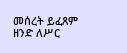መሰረት ይፈጸም ዘንድ ለሥር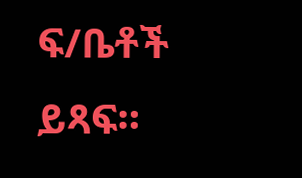ፍ/ቤቶች ይጻፍ።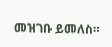መዝገቡ ይመለስ።